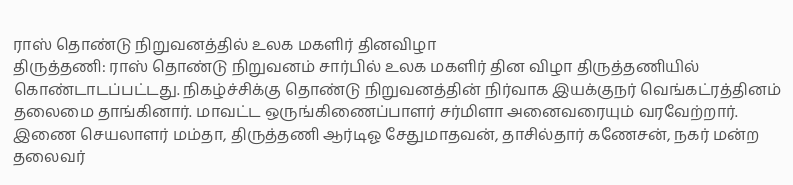ராஸ் தொண்டு நிறுவனத்தில் உலக மகளிர் தினவிழா
திருத்தணி: ராஸ் தொண்டு நிறுவனம் சார்பில் உலக மகளிர் தின விழா திருத்தணியில் கொண்டாடப்பட்டது. நிகழ்ச்சிக்கு தொண்டு நிறுவனத்தின் நிர்வாக இயக்குநர் வெங்கட்ரத்தினம் தலைமை தாங்கினார். மாவட்ட ஒருங்கிணைப்பாளர் சர்மிளா அனைவரையும் வரவேற்றார். இணை செயலாளர் மம்தா, திருத்தணி ஆர்டிஓ சேதுமாதவன், தாசில்தார் கணேசன், நகர் மன்ற தலைவர்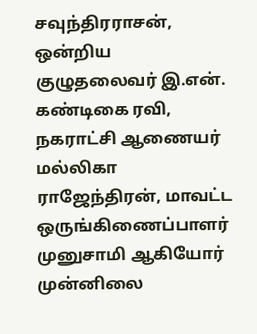சவுந்திரராசன், ஒன்றிய குழுதலைவர் இ.என். கண்டிகை ரவி, நகராட்சி ஆணையர் மல்லிகா ராஜேந்திரன், மாவட்ட ஒருங்கிணைப்பாளர் முனுசாமி ஆகியோர் முன்னிலை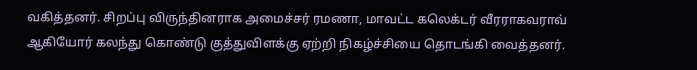வகித்தனர். சிறப்பு விருந்தினராக அமைச்சர் ரமணா, மாவட்ட கலெக்டர் வீரராகவராவ் ஆகியோர் கலந்து கொண்டு குத்துவிளக்கு ஏற்றி நிகழ்ச்சியை தொடங்கி வைத்தனர்.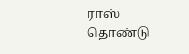ராஸ் தொண்டு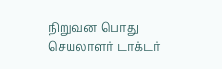நிறுவன பொது செயலாளர் டாக்டர்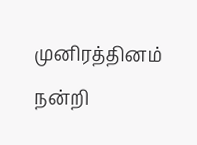முனிரத்தினம் நன்றி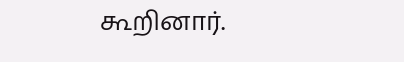கூறினார்.